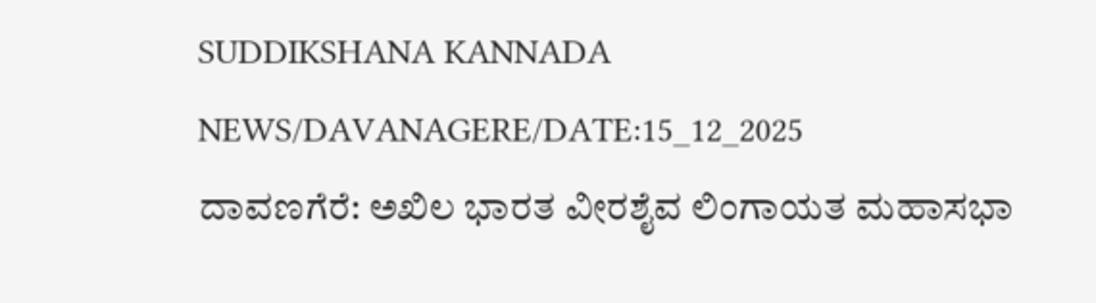SUDDIKSHANA KANNADA NEWS/DAVANAGERE/DATE:15_12_2025
ದಾವಣಗೆರೆ: ಅಖಿಲ ಭಾರತ ವೀರಶೈವ ಲಿಂಗಾಯತ ಮಹಾಸಭಾ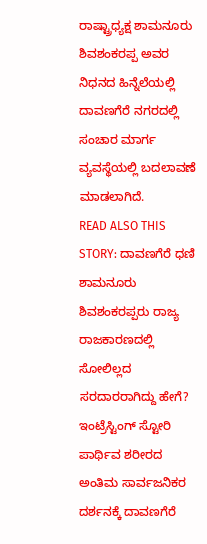ರಾಷ್ಟ್ರಾಧ್ಯಕ್ಷ ಶಾಮನೂರು ಶಿವಶಂಕರಪ್ಪ ಅವರ ನಿಧನದ ಹಿನ್ನೆಲೆಯಲ್ಲಿ ದಾವಣಗೆರೆ ನಗರದಲ್ಲಿ ಸಂಚಾರ ಮಾರ್ಗ ವ್ಯವಸ್ಥೆಯಲ್ಲಿ ಬದಲಾವಣೆ ಮಾಡಲಾಗಿದೆ.
READ ALSO THIS STORY: ದಾವಣಗೆರೆ ಧಣಿ ಶಾಮನೂರು ಶಿವಶಂಕರಪ್ಪರು ರಾಜ್ಯ ರಾಜಕಾರಣದಲ್ಲಿ ಸೋಲಿಲ್ಲದ ಸರದಾರರಾಗಿದ್ದು ಹೇಗೆ? ಇಂಟ್ರೆಸ್ಟಿಂಗ್ ಸ್ಟೋರಿ
ಪಾರ್ಥಿವ ಶರೀರದ ಅಂತಿಮ ಸಾರ್ವಜನಿಕರ ದರ್ಶನಕ್ಕೆ ದಾವಣಗೆರೆ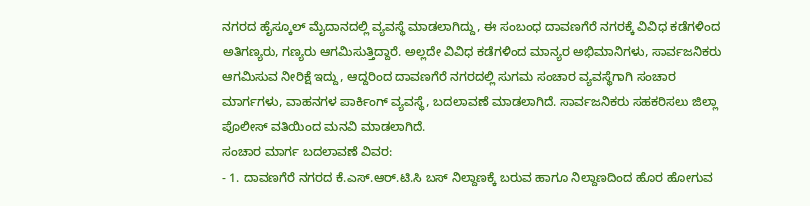ನಗರದ ಹೈಸ್ಕೂಲ್ ಮೈದಾನದಲ್ಲಿ ವ್ಯವಸ್ಥೆ ಮಾಡಲಾಗಿದ್ದು, ಈ ಸಂಬಂಧ ದಾವಣಗೆರೆ ನಗರಕ್ಕೆ ವಿವಿಧ ಕಡೆಗಳಿಂದ ಅತಿಗಣ್ಯರು, ಗಣ್ಯರು ಆಗಮಿಸುತ್ತಿದ್ದಾರೆ. ಅಲ್ಲದೇ ವಿವಿಧ ಕಡೆಗಳಿಂದ ಮಾನ್ಯರ ಅಭಿಮಾನಿಗಳು, ಸಾರ್ವಜನಿಕರು ಆಗಮಿಸುವ ನೀರಿಕ್ಷೆ ಇದ್ದು, ಆದ್ದರಿಂದ ದಾವಣಗೆರೆ ನಗರದಲ್ಲಿ ಸುಗಮ ಸಂಚಾರ ವ್ಯವಸ್ಥೆಗಾಗಿ ಸಂಚಾರ ಮಾರ್ಗಗಳು, ವಾಹನಗಳ ಪಾರ್ಕಿಂಗ್ ವ್ಯವಸ್ಥೆ, ಬದಲಾವಣೆ ಮಾಡಲಾಗಿದೆ. ಸಾರ್ವಜನಿಕರು ಸಹಕರಿಸಲು ಜಿಲ್ಲಾ ಪೊಲೀಸ್ ವತಿಯಿಂದ ಮನವಿ ಮಾಡಲಾಗಿದೆ.
ಸಂಚಾರ ಮಾರ್ಗ ಬದಲಾವಣೆ ವಿವರ:
- 1. ದಾವಣಗೆರೆ ನಗರದ ಕೆ.ಎಸ್.ಆರ್.ಟಿ.ಸಿ ಬಸ್ ನಿಲ್ದಾಣಕ್ಕೆ ಬರುವ ಹಾಗೂ ನಿಲ್ದಾಣದಿಂದ ಹೊರ ಹೋಗುವ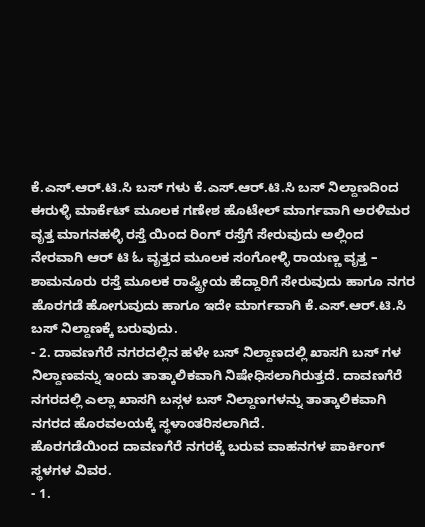ಕೆ.ಎಸ್.ಆರ್.ಟಿ.ಸಿ ಬಸ್ ಗಳು ಕೆ.ಎಸ್.ಆರ್.ಟಿ.ಸಿ ಬಸ್ ನಿಲ್ದಾಣದಿಂದ ಈರುಳ್ಳಿ ಮಾರ್ಕೆಟ್ ಮೂಲಕ ಗಣೇಶ ಹೊಟೇಲ್ ಮಾರ್ಗವಾಗಿ ಅರಳಿಮರ ವೃತ್ತ ಮಾಗನಹಳ್ಳಿ ರಸ್ತೆ ಯಿಂದ ರಿಂಗ್ ರಸ್ತೆಗೆ ಸೇರುವುದು ಅಲ್ಲಿಂದ ನೇರವಾಗಿ ಆರ್ ಟಿ ಓ ವೃತ್ತದ ಮೂಲಕ ಸಂಗೋಳ್ಳಿ ರಾಯಣ್ಣ ವೃತ್ತ – ಶಾಮನೂರು ರಸ್ತೆ ಮೂಲಕ ರಾಷ್ಟ್ರೀಯ ಹೆದ್ದಾರಿಗೆ ಸೇರುವುದು ಹಾಗೂ ನಗರ ಹೊರಗಡೆ ಹೋಗುವುದು ಹಾಗೂ ಇದೇ ಮಾರ್ಗವಾಗಿ ಕೆ.ಎಸ್.ಆರ್.ಟಿ.ಸಿ ಬಸ್ ನಿಲ್ದಾಣಕ್ಕೆ ಬರುವುದು.
- 2. ದಾವಣಗೆರೆ ನಗರದಲ್ಲಿನ ಹಳೇ ಬಸ್ ನಿಲ್ದಾಣದಲ್ಲಿ ಖಾಸಗಿ ಬಸ್ ಗಳ ನಿಲ್ದಾಣವನ್ನು ಇಂದು ತಾತ್ಕಾಲಿಕವಾಗಿ ನಿಷೇಧಿಸಲಾಗಿರುತ್ತದೆ. ದಾವಣಗೆರೆ ನಗರದಲ್ಲಿ ಎಲ್ಲಾ ಖಾಸಗಿ ಬಸ್ಗಳ ಬಸ್ ನಿಲ್ದಾಣಗಳನ್ನು ತಾತ್ಕಾಲಿಕವಾಗಿ ನಗರದ ಹೊರವಲಯಕ್ಕೆ ಸ್ಥಳಾಂತರಿಸಲಾಗಿದೆ.
ಹೊರಗಡೆಯಿಂದ ದಾವಣಗೆರೆ ನಗರಕ್ಕೆ ಬರುವ ವಾಹನಗಳ ಪಾರ್ಕಿಂಗ್ ಸ್ಥಳಗಳ ವಿವರ.
- 1.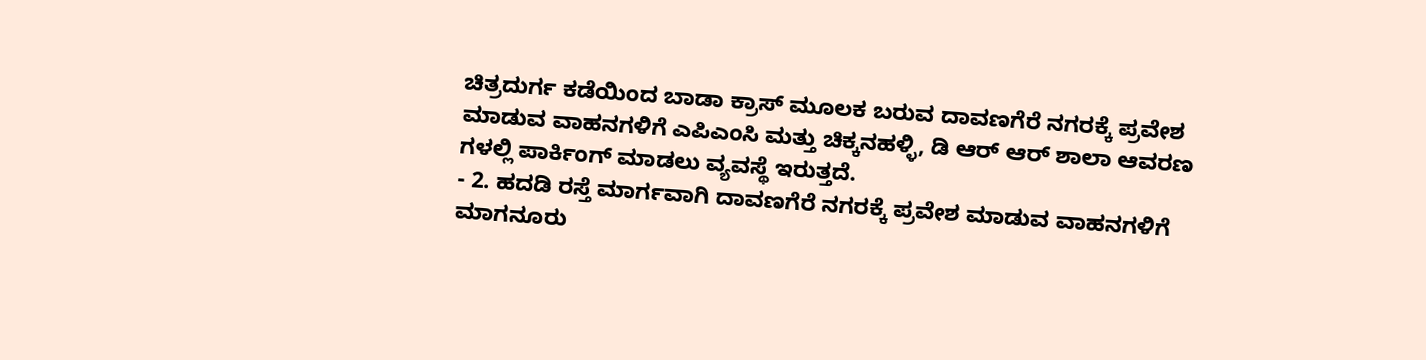ಚಿತ್ರದುರ್ಗ ಕಡೆಯಿಂದ ಬಾಡಾ ಕ್ರಾಸ್ ಮೂಲಕ ಬರುವ ದಾವಣಗೆರೆ ನಗರಕ್ಕೆ ಪ್ರವೇಶ ಮಾಡುವ ವಾಹನಗಳಿಗೆ ಎಪಿಎಂಸಿ ಮತ್ತು ಚಿಕ್ಕನಹಳ್ಳಿ, ಡಿ ಆರ್ ಆರ್ ಶಾಲಾ ಆವರಣ ಗಳಲ್ಲಿ ಪಾರ್ಕಿಂಗ್ ಮಾಡಲು ವ್ಯವಸ್ಥೆ ಇರುತ್ತದೆ.
- 2. ಹದಡಿ ರಸ್ತೆ ಮಾರ್ಗವಾಗಿ ದಾವಣಗೆರೆ ನಗರಕ್ಕೆ ಪ್ರವೇಶ ಮಾಡುವ ವಾಹನಗಳಿಗೆ ಮಾಗನೂರು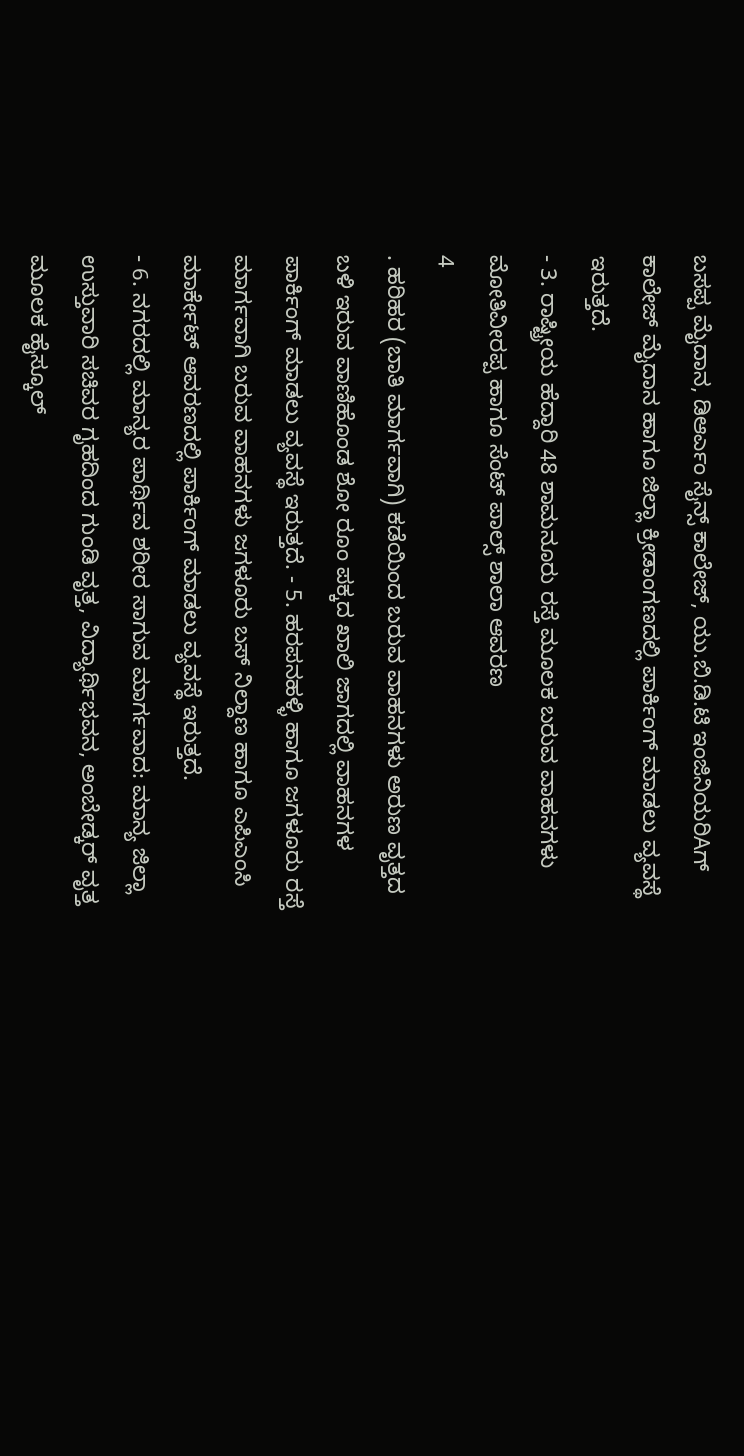ಬಸಪ್ಪ ಮೈದಾನ, ಡಿಆರ್ಎಂ ಸೈನ್ಸ್ ಕಾಲೇಜ್, ಯು.ಬಿ.ಡಿ.ಟಿ ಇಂಜಿನಿಯರಿAಗ್ ಕಾಲೇಜ್ ಮೈದಾನ ಹಾಗೂ ಜಿಲ್ಲಾ ಕ್ರೀಡಾಂಗಣದಲ್ಲಿ ಪಾರ್ಕಿಂಗ್ ಮಾಡಲು ವ್ಯವಸ್ಥೆ ಇರುತ್ತದೆ.
- 3. ರಾಷ್ಟ್ರೀಯ ಹೆದ್ದಾರಿ 48 ಶಾಮನೂರು ರಸ್ತೆ ಮೂಲಕ ಬರುವ ವಾಹನಗಳು ಮೋತಿವೀರಪ್ಪ ಹಾಗೂ ಸೆಂಟ್ ಪಾಲ್ಸ್ ಶಾಲಾ ಆವರಣ
4
. ಹರಿಹರ (ಬಾತಿ ಮಾರ್ಗವಾಗಿ) ಕಡೆಯಿಂದ ಬರುವ ವಾಹನಗಳು ಅರುಣ ವೃತ್ತದ ಬಳಿ ಇರುವ ವಾಣಿಹೊಂಡ ಶೋ ರೂಂ ಪಕ್ಕದ ಖಾಲಿ ಜಾಗದಲ್ಲಿ ವಾಹನಗಳ ಪಾರ್ಕಿಂಗ್ ಮಾಡಲು ವ್ಯವಸ್ಥೆ ಇರುತ್ತದೆ. - 5. ಹರಪನಹಳ್ಳಿ ಹಾಗೂ ಜಗಳೂರು ರಸ್ತೆ ಮಾರ್ಗವಾಗಿ ಬರುವ ವಾಹನಗಳು ಜಗಳೂರು ಬಸ್ ನಿಲ್ದಾಣ ಹಾಗೂ ಎಪಿಎಂಸಿ ಮಾರ್ಕೇಟ್ ಆವರಣದಲ್ಲಿ ಪಾರ್ಕಿಂಗ್ ಮಾಡಲು ವ್ಯವಸ್ಥೆ ಇರುತ್ತದೆ.
- 6. ನಗರದಲ್ಲಿ ಮಾನ್ಯರ ಪಾರ್ಥಿವ ಶರೀರ ಸಾಗುವ ಮಾರ್ಗವಾದ: ಮಾನ್ಯ ಜಿಲ್ಲಾ ಉಸ್ತುವಾರಿ ಸಚಿವರ ಗೃಹದಿಂದ ಗುಂಡಿ ವೃತ್ತ, ವಿದ್ಯಾರ್ಥಿಭವನ, ಅಂಬೇಡ್ಕರ್ ವೃತ್ತ ಮೂಲಕ ಹೈಸ್ಕೂಲ್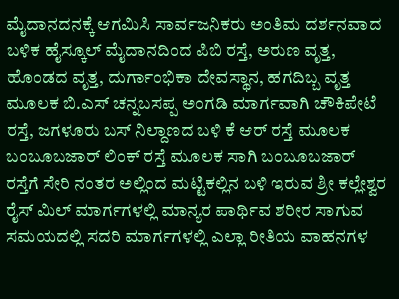ಮೈದಾನದನಕ್ಕೆ ಆಗಮಿಸಿ ಸಾರ್ವಜನಿಕರು ಅಂತಿಮ ದರ್ಶನವಾದ ಬಳಿಕ ಹೈಸ್ಕೂಲ್ ಮೈದಾನದಿಂದ ಪಿಬಿ ರಸ್ತೆ, ಅರುಣ ವೃತ್ತ, ಹೊಂಡದ ವೃತ್ತ, ದುರ್ಗಾಂಭಿಕಾ ದೇವಸ್ಥಾನ, ಹಗದಿಬ್ಬ ವೃತ್ತ ಮೂಲಕ ಬಿ.ಎಸ್ ಚನ್ನಬಸಪ್ಪ ಅಂಗಡಿ ಮಾರ್ಗವಾಗಿ ಚೌಕಿಪೇಟೆ ರಸ್ತೆ, ಜಗಳೂರು ಬಸ್ ನಿಲ್ದಾಣದ ಬಳಿ ಕೆ ಆರ್ ರಸ್ತೆ ಮೂಲಕ ಬಂಬೂಬಜಾರ್ ಲಿಂಕ್ ರಸ್ತೆ ಮೂಲಕ ಸಾಗಿ ಬಂಬೂಬಜಾರ್ ರಸ್ತೆಗೆ ಸೇರಿ ನಂತರ ಅಲ್ಲಿಂದ ಮಟ್ಟಿಕಲ್ಲಿನ ಬಳಿ ಇರುವ ಶ್ರೀ ಕಲ್ಲೇಶ್ವರ ರೈಸ್ ಮಿಲ್ ಮಾರ್ಗಗಳಲ್ಲಿ ಮಾನ್ಯರ ಪಾರ್ಥಿವ ಶರೀರ ಸಾಗುವ ಸಮಯದಲ್ಲಿ ಸದರಿ ಮಾರ್ಗಗಳಲ್ಲಿ ಎಲ್ಲಾ ರೀತಿಯ ವಾಹನಗಳ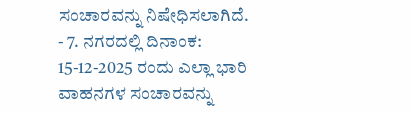ಸಂಚಾರವನ್ನು ನಿಷೇಧಿಸಲಾಗಿದೆ.
- 7. ನಗರದಲ್ಲಿ ದಿನಾಂಕ: 15-12-2025 ರಂದು ಎಲ್ಲಾ ಭಾರಿ ವಾಹನಗಳ ಸಂಚಾರವನ್ನು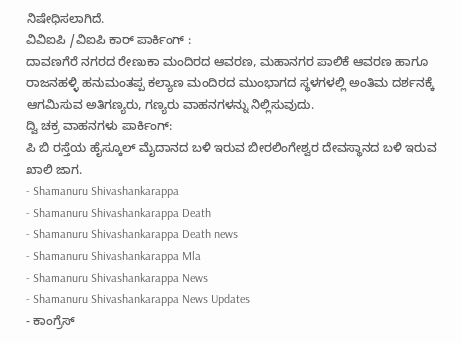ನಿಷೇಧಿಸಲಾಗಿದೆ.
ವಿವಿಐಪಿ /ವಿಐಪಿ ಕಾರ್ ಪಾರ್ಕಿಂಗ್ :
ದಾವಣಗೆರೆ ನಗರದ ರೇಣುಕಾ ಮಂದಿರದ ಆವರಣ, ಮಹಾನಗರ ಪಾಲಿಕೆ ಆವರಣ ಹಾಗೂ ರಾಜನಹಳ್ಳಿ ಹನುಮಂತಪ್ಪ ಕಲ್ಯಾಣ ಮಂದಿರದ ಮುಂಭಾಗದ ಸ್ಥಳಗಳಲ್ಲಿ ಅಂತಿಮ ದರ್ಶನಕ್ಕೆ ಆಗಮಿಸುವ ಅತಿಗಣ್ಯರು, ಗಣ್ಯರು ವಾಹನಗಳನ್ನು ನಿಲ್ಲಿಸುವುದು.
ದ್ವಿ ಚಕ್ರ ವಾಹನಗಳು ಪಾರ್ಕಿಂಗ್:
ಪಿ ಬಿ ರಸ್ತೆಯ ಹೈಸ್ಕೂಲ್ ಮೈದಾನದ ಬಳಿ ಇರುವ ಬೀರಲಿಂಗೇಶ್ವರ ದೇವಸ್ಥಾನದ ಬಳಿ ಇರುವ ಖಾಲಿ ಜಾಗ.
- Shamanuru Shivashankarappa
- Shamanuru Shivashankarappa Death
- Shamanuru Shivashankarappa Death news
- Shamanuru Shivashankarappa Mla
- Shamanuru Shivashankarappa News
- Shamanuru Shivashankarappa News Updates
- ಕಾಂಗ್ರೆಸ್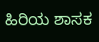ಹಿರಿಯ ಶಾಸಕ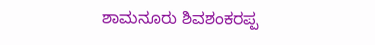ಶಾಮನೂರು ಶಿವಶಂಕರಪ್ಪ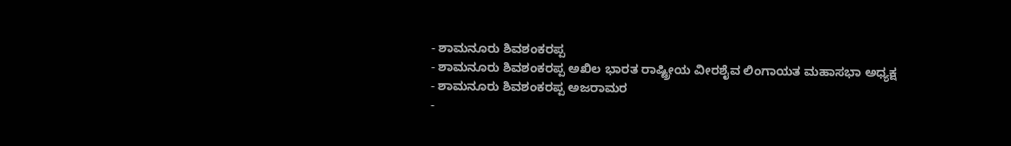- ಶಾಮನೂರು ಶಿವಶಂಕರಪ್ಪ
- ಶಾಮನೂರು ಶಿವಶಂಕರಪ್ಪ ಅಖಿಲ ಭಾರತ ರಾಷ್ಟ್ರೀಯ ವೀರಶೈವ ಲಿಂಗಾಯತ ಮಹಾಸಭಾ ಅಧ್ಯಕ್ಷ
- ಶಾಮನೂರು ಶಿವಶಂಕರಪ್ಪ ಅಜರಾಮರ
-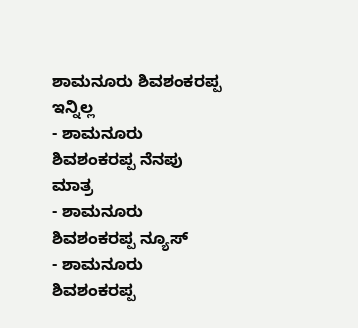ಶಾಮನೂರು ಶಿವಶಂಕರಪ್ಪ ಇನ್ನಿಲ್ಲ
- ಶಾಮನೂರು ಶಿವಶಂಕರಪ್ಪ ನೆನಪು ಮಾತ್ರ
- ಶಾಮನೂರು ಶಿವಶಂಕರಪ್ಪ ನ್ಯೂಸ್
- ಶಾಮನೂರು ಶಿವಶಂಕರಪ್ಪ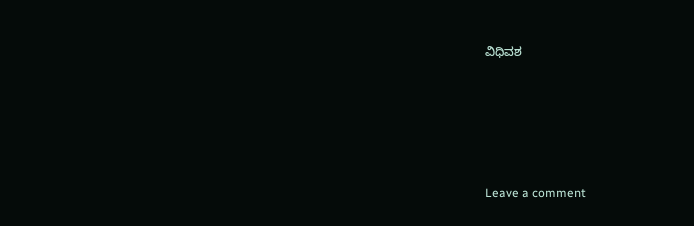ವಿಧಿವಶ





Leave a comment